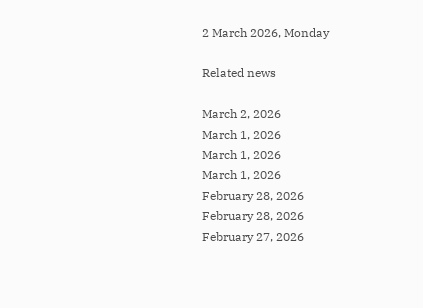2 March 2026, Monday

Related news

March 2, 2026
March 1, 2026
March 1, 2026
March 1, 2026
February 28, 2026
February 28, 2026
February 27, 2026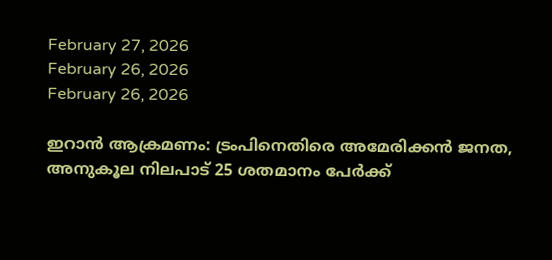February 27, 2026
February 26, 2026
February 26, 2026

ഇറാൻ ആക്രമണം: ട്രംപിനെതിരെ അമേരിക്കൻ ജനത, അനുകൂല നിലപാട് 25 ശതമാനം പേര്‍ക്ക്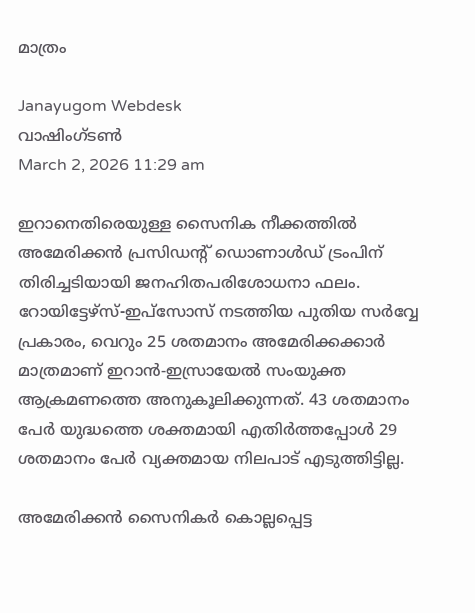മാത്രം

Janayugom Webdesk
വാഷിംഗ്ടൺ
March 2, 2026 11:29 am

ഇറാനെതിരെയുള്ള സൈനിക നീക്കത്തിൽ അമേരിക്കൻ പ്രസിഡന്റ് ഡൊണാൾഡ് ട്രംപിന് തിരിച്ചടിയായി ജനഹിതപരിശോധനാ ഫലം. റോയിട്ടേഴ്സ്-ഇപ്സോസ് നടത്തിയ പുതിയ സർവ്വേ പ്രകാരം, വെറും 25 ശതമാനം അമേരിക്കക്കാർ മാത്രമാണ് ഇറാൻ‑ഇസ്രായേൽ സംയുക്ത ആക്രമണത്തെ അനുകൂലിക്കുന്നത്. 43 ശതമാനം പേർ യുദ്ധത്തെ ശക്തമായി എതിർത്തപ്പോൾ 29 ശതമാനം പേർ വ്യക്തമായ നിലപാട് എടുത്തിട്ടില്ല.

അമേരിക്കൻ സൈനികർ കൊല്ലപ്പെട്ട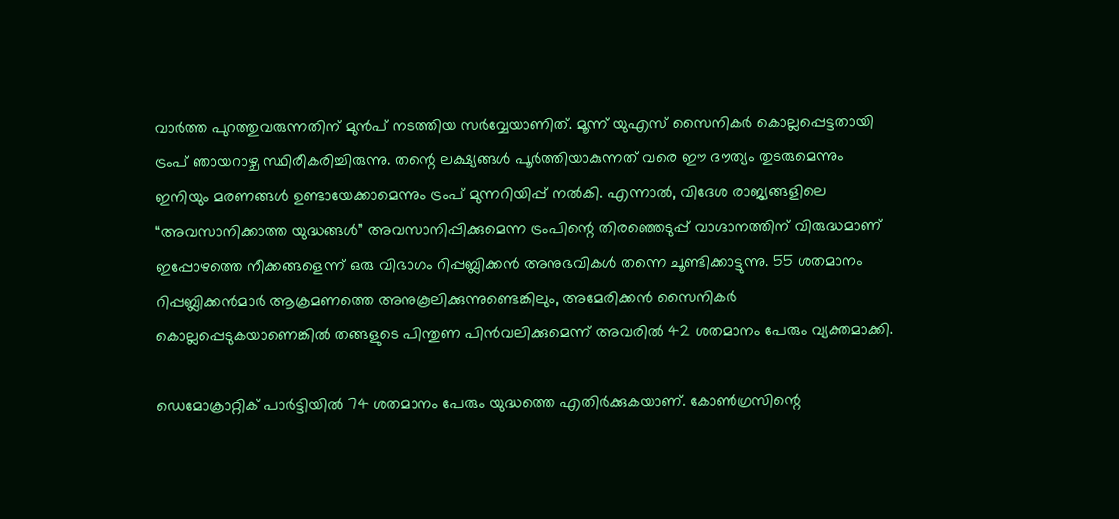വാർത്ത പുറത്തുവരുന്നതിന് മുൻപ് നടത്തിയ സർവ്വേയാണിത്. മൂന്ന് യുഎസ് സൈനികർ കൊല്ലപ്പെട്ടതായി ട്രംപ് ഞായറാഴ്ച സ്ഥിരീകരിച്ചിരുന്നു. തന്റെ ലക്ഷ്യങ്ങൾ പൂർത്തിയാകുന്നത് വരെ ഈ ദൗത്യം തുടരുമെന്നും ഇനിയും മരണങ്ങൾ ഉണ്ടായേക്കാമെന്നും ട്രംപ് മുന്നറിയിപ്പ് നൽകി. എന്നാൽ, വിദേശ രാജ്യങ്ങളിലെ “അവസാനിക്കാത്ത യുദ്ധങ്ങൾ” അവസാനിപ്പിക്കുമെന്ന ട്രംപിന്റെ തിരഞ്ഞെടുപ്പ് വാഗ്ദാനത്തിന് വിരുദ്ധമാണ് ഇപ്പോഴത്തെ നീക്കങ്ങളെന്ന് ഒരു വിഭാഗം റിപ്പബ്ലിക്കൻ അനുഭവികൾ തന്നെ ചൂണ്ടിക്കാട്ടുന്നു. 55 ശതമാനം റിപ്പബ്ലിക്കൻമാർ ആക്രമണത്തെ അനുകൂലിക്കുന്നുണ്ടെങ്കിലും, അമേരിക്കൻ സൈനികർ കൊല്ലപ്പെടുകയാണെങ്കിൽ തങ്ങളുടെ പിന്തുണ പിൻവലിക്കുമെന്ന് അവരിൽ 42 ശതമാനം പേരും വ്യക്തമാക്കി.

ഡെമോക്രാറ്റിക് പാർട്ടിയിൽ 74 ശതമാനം പേരും യുദ്ധത്തെ എതിർക്കുകയാണ്. കോൺഗ്രസിന്റെ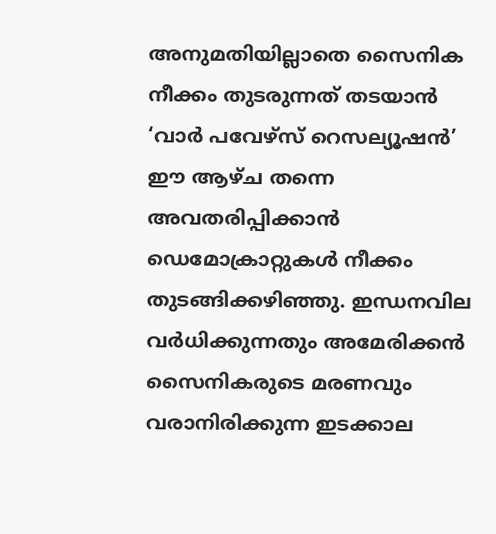അനുമതിയില്ലാതെ സൈനിക നീക്കം തുടരുന്നത് തടയാൻ ‘വാർ പവേഴ്‌സ് റെസല്യൂഷൻ’ ഈ ആഴ്ച തന്നെ അവതരിപ്പിക്കാൻ ഡെമോക്രാറ്റുകൾ നീക്കം തുടങ്ങിക്കഴിഞ്ഞു. ഇന്ധനവില വർധിക്കുന്നതും അമേരിക്കൻ സൈനികരുടെ മരണവും വരാനിരിക്കുന്ന ഇടക്കാല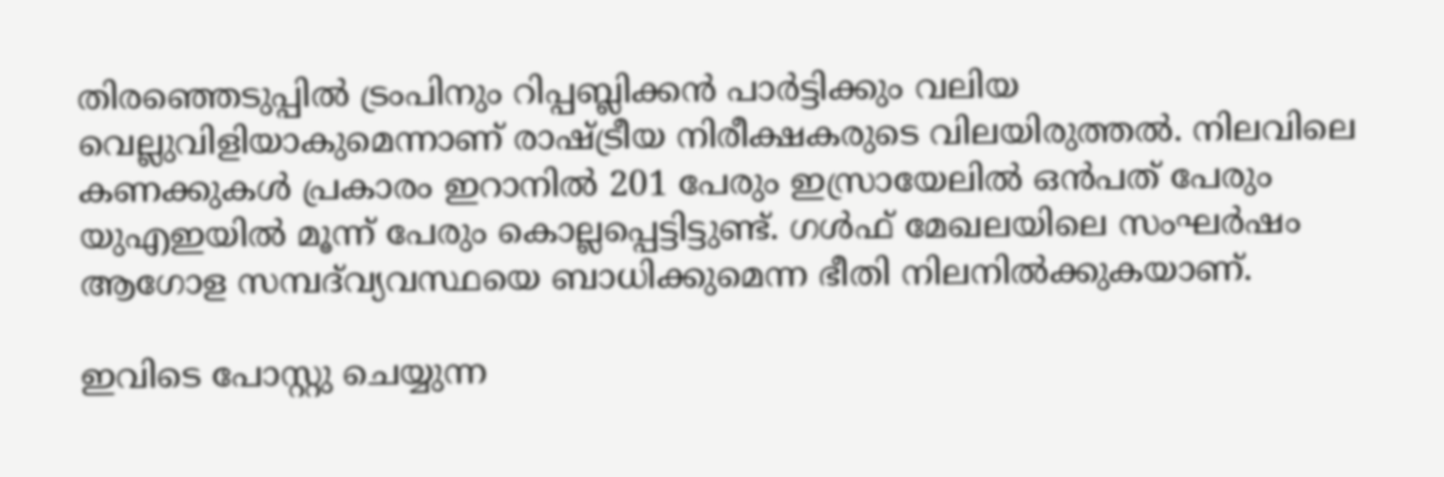തിരഞ്ഞെടുപ്പിൽ ട്രംപിനും റിപ്പബ്ലിക്കൻ പാർട്ടിക്കും വലിയ വെല്ലുവിളിയാകുമെന്നാണ് രാഷ്ട്രീയ നിരീക്ഷകരുടെ വിലയിരുത്തൽ. നിലവിലെ കണക്കുകൾ പ്രകാരം ഇറാനിൽ 201 പേരും ഇസ്രായേലിൽ ഒൻപത് പേരും യുഎഇയിൽ മൂന്ന് പേരും കൊല്ലപ്പെട്ടിട്ടുണ്ട്. ഗൾഫ് മേഖലയിലെ സംഘർഷം ആഗോള സമ്പദ്‌വ്യവസ്ഥയെ ബാധിക്കുമെന്ന ഭീതി നിലനിൽക്കുകയാണ്.

ഇവിടെ പോസ്റ്റു ചെയ്യുന്ന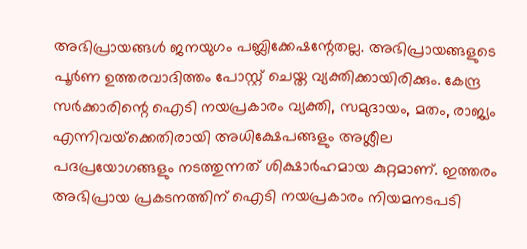അഭിപ്രായങ്ങള്‍ ജനയുഗം പബ്ലിക്കേഷന്റേതല്ല. അഭിപ്രായങ്ങളുടെ പൂര്‍ണ ഉത്തരവാദിത്തം പോസ്റ്റ് ചെയ്ത വ്യക്തിക്കായിരിക്കും. കേന്ദ്ര സര്‍ക്കാരിന്റെ ഐടി നയപ്രകാരം വ്യക്തി, സമുദായം, മതം, രാജ്യം എന്നിവയ്‌ക്കെതിരായി അധിക്ഷേപങ്ങളും അശ്ലീല പദപ്രയോഗങ്ങളും നടത്തുന്നത് ശിക്ഷാര്‍ഹമായ കുറ്റമാണ്. ഇത്തരം അഭിപ്രായ പ്രകടനത്തിന് ഐടി നയപ്രകാരം നിയമനടപടി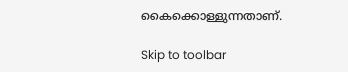കൈക്കൊള്ളുന്നതാണ്.

Skip to toolbar